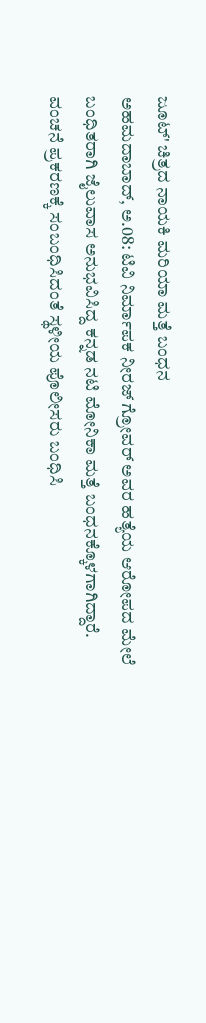ಜೂಟ್' ಚಿತ್ರದ ನಾಯಕಿ ಮರಿಯಾ ಮತ್ತೆ ಬಂಧನ
ಅಹಮದಾಬಾದ್, ಅ.08: ಟಿವಿ ನಿರ್ಮಾಪಕ ನೀರಜ್ ಗ್ರೋವರ್ ಅವರ ಹತ್ಯೆಯ ಆರೋಪದ ಮೇಲೆ ಬಂಧಿತರಾಗಿ ಜೈಲುವಾಸ ಅನುಭವಿಸಿದ್ದ ಕನ್ನಡ ನಟಿ ಮೋನಿಕಾ ಮತ್ತೆ ಬಂಧನಕ್ಕೊಳಗಾಗಿದ್ದಾರೆ. ವಂಚನೆ ಪ್ರಕರಣಕ್ಕೆ ಸಂಬಂಧಿಸಿದಂತೆ ಸ್ಥಳೀಯ ಪೊಲೀಸರು ಬಂಧಿಸಿ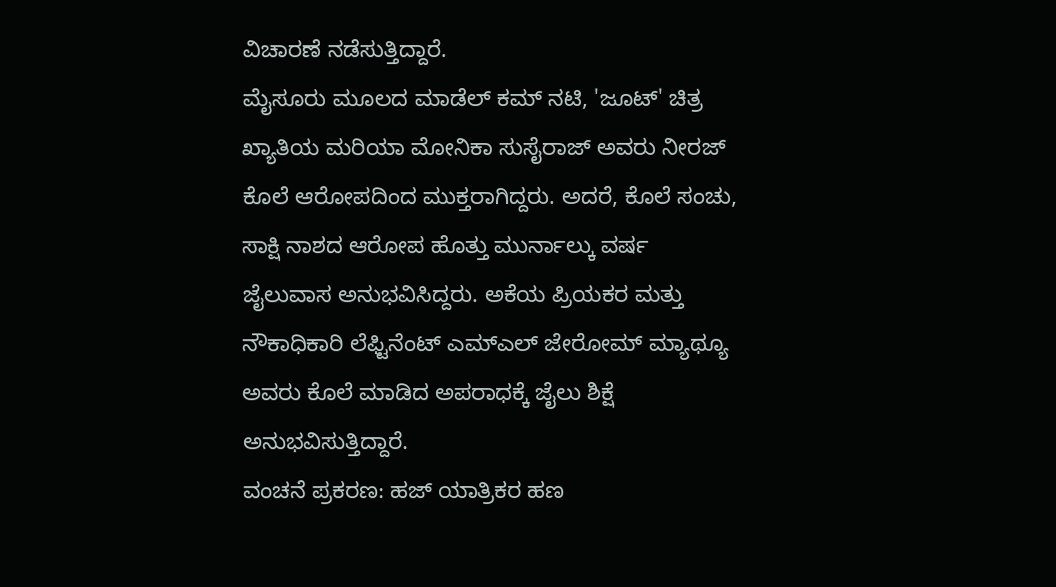ವಿಚಾರಣೆ ನಡೆಸುತ್ತಿದ್ದಾರೆ.
ಮೈಸೂರು ಮೂಲದ ಮಾಡೆಲ್ ಕಮ್ ನಟಿ, 'ಜೂಟ್' ಚಿತ್ರ ಖ್ಯಾತಿಯ ಮರಿಯಾ ಮೋನಿಕಾ ಸುಸೈರಾಜ್ ಅವರು ನೀರಜ್ ಕೊಲೆ ಆರೋಪದಿಂದ ಮುಕ್ತರಾಗಿದ್ದರು. ಅದರೆ, ಕೊಲೆ ಸಂಚು, ಸಾಕ್ಷಿ ನಾಶದ ಆರೋಪ ಹೊತ್ತು ಮುರ್ನಾಲ್ಕು ವರ್ಷ ಜೈಲುವಾಸ ಅನುಭವಿಸಿದ್ದರು. ಅಕೆಯ ಪ್ರಿಯಕರ ಮತ್ತು ನೌಕಾಧಿಕಾರಿ ಲೆಫ್ಟಿನೆಂಟ್ ಎಮ್ಎಲ್ ಜೇರೋಮ್ ಮ್ಯಾಥ್ಯೂ ಅವರು ಕೊಲೆ ಮಾಡಿದ ಅಪರಾಧಕ್ಕೆ ಜೈಲು ಶಿಕ್ಷೆ ಅನುಭವಿಸುತ್ತಿದ್ದಾರೆ.
ವಂಚನೆ ಪ್ರಕರಣ: ಹಜ್ ಯಾತ್ರಿಕರ ಹಣ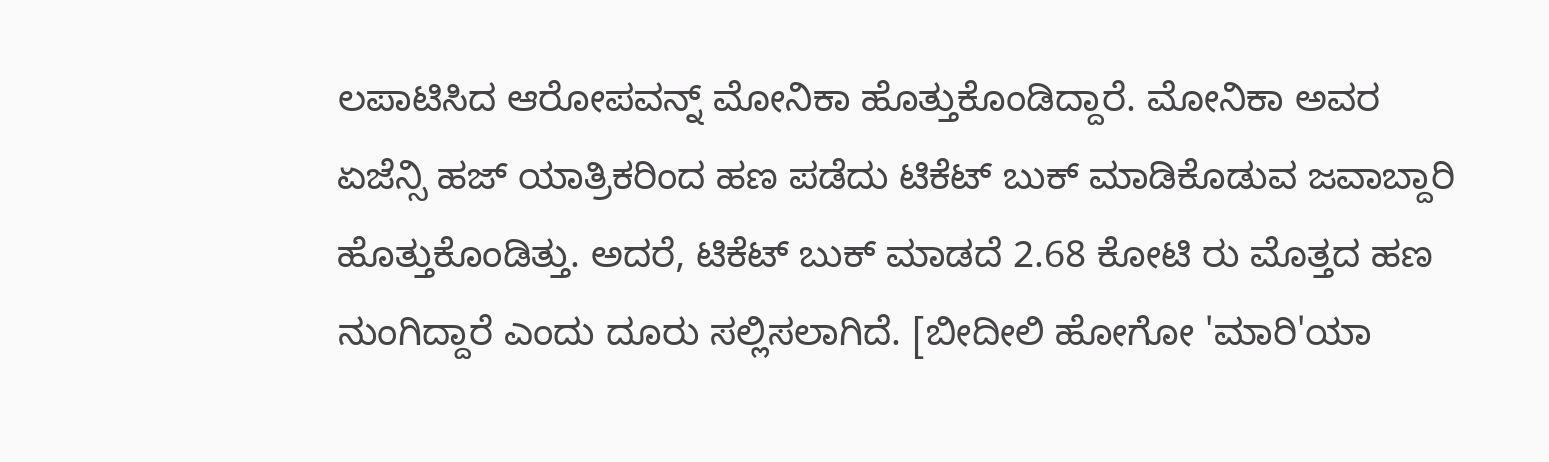ಲಪಾಟಿಸಿದ ಆರೋಪವನ್ನ್ ಮೋನಿಕಾ ಹೊತ್ತುಕೊಂಡಿದ್ದಾರೆ. ಮೋನಿಕಾ ಅವರ ಏಜೆನ್ಸಿ ಹಜ್ ಯಾತ್ರಿಕರಿಂದ ಹಣ ಪಡೆದು ಟಿಕೆಟ್ ಬುಕ್ ಮಾಡಿಕೊಡುವ ಜವಾಬ್ದಾರಿ ಹೊತ್ತುಕೊಂಡಿತ್ತು. ಅದರೆ, ಟಿಕೆಟ್ ಬುಕ್ ಮಾಡದೆ 2.68 ಕೋಟಿ ರು ಮೊತ್ತದ ಹಣ ನುಂಗಿದ್ದಾರೆ ಎಂದು ದೂರು ಸಲ್ಲಿಸಲಾಗಿದೆ. [ಬೀದೀಲಿ ಹೋಗೋ 'ಮಾರಿ'ಯಾ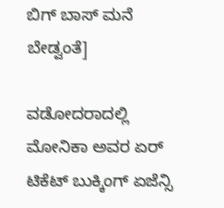ಬಿಗ್ ಬಾಸ್ ಮನೆ ಬೇಡ್ವಂತೆ]

ವಡೋದರಾದಲ್ಲಿ ಮೋನಿಕಾ ಅವರ ಏರ್ ಟಿಕೆಟ್ ಬುಕ್ಕಿಂಗ್ ಏಜೆನ್ಸಿ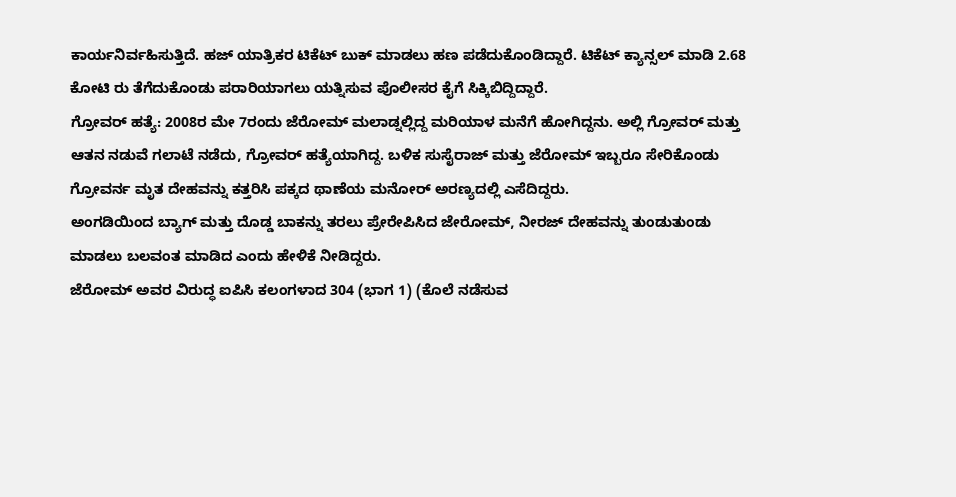ಕಾರ್ಯನಿರ್ವಹಿಸುತ್ತಿದೆ. ಹಜ್ ಯಾತ್ರಿಕರ ಟಿಕೆಟ್ ಬುಕ್ ಮಾಡಲು ಹಣ ಪಡೆದುಕೊಂಡಿದ್ದಾರೆ. ಟಿಕೆಟ್ ಕ್ಯಾನ್ಸಲ್ ಮಾಡಿ 2.68 ಕೋಟಿ ರು ತೆಗೆದುಕೊಂಡು ಪರಾರಿಯಾಗಲು ಯತ್ನಿಸುವ ಪೊಲೀಸರ ಕೈಗೆ ಸಿಕ್ಕಿಬಿದ್ದಿದ್ದಾರೆ.
ಗ್ರೋವರ್ ಹತ್ಯೆ: 2008ರ ಮೇ 7ರಂದು ಜೆರೋಮ್ ಮಲಾಡ್ನಲ್ಲಿದ್ದ ಮರಿಯಾಳ ಮನೆಗೆ ಹೋಗಿದ್ದನು. ಅಲ್ಲಿ ಗ್ರೋವರ್ ಮತ್ತು ಆತನ ನಡುವೆ ಗಲಾಟೆ ನಡೆದು, ಗ್ರೋವರ್ ಹತ್ಯೆಯಾಗಿದ್ದ. ಬಳಿಕ ಸುಸೈರಾಜ್ ಮತ್ತು ಜೆರೋಮ್ ಇಬ್ಬರೂ ಸೇರಿಕೊಂಡು ಗ್ರೋವರ್ನ ಮೃತ ದೇಹವನ್ನು ಕತ್ತರಿಸಿ ಪಕ್ಕದ ಥಾಣೆಯ ಮನೋರ್ ಅರಣ್ಯದಲ್ಲಿ ಎಸೆದಿದ್ದರು.
ಅಂಗಡಿಯಿಂದ ಬ್ಯಾಗ್ ಮತ್ತು ದೊಡ್ಡ ಬಾಕನ್ನು ತರಲು ಪ್ರೇರೇಪಿಸಿದ ಜೇರೋಮ್, ನೀರಜ್ ದೇಹವನ್ನು ತುಂಡುತುಂಡು ಮಾಡಲು ಬಲವಂತ ಮಾಡಿದ ಎಂದು ಹೇಳಿಕೆ ನೀಡಿದ್ದರು.
ಜೆರೋಮ್ ಅವರ ವಿರುದ್ಧ ಐಪಿಸಿ ಕಲಂಗಳಾದ 304 (ಭಾಗ 1) (ಕೊಲೆ ನಡೆಸುವ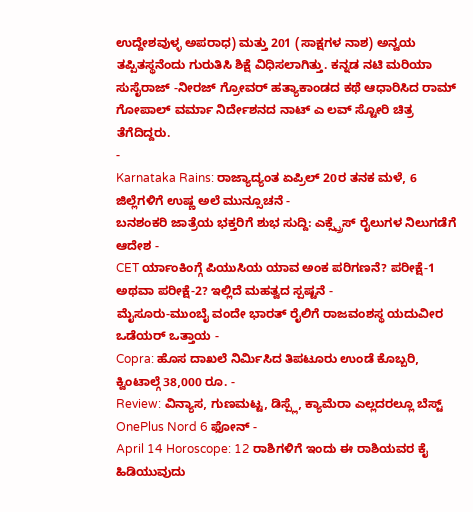ಉದ್ದೇಶವುಳ್ಳ ಅಪರಾಧ) ಮತ್ತು 201 (ಸಾಕ್ಷಗಳ ನಾಶ) ಅನ್ವಯ ತಪ್ಪಿತಸ್ಥನೆಂದು ಗುರುತಿಸಿ ಶಿಕ್ಷೆ ವಿಧಿಸಲಾಗಿತ್ತು. ಕನ್ನಡ ನಟಿ ಮರಿಯಾ ಸುಸೈರಾಜ್ -ನೀರಜ್ ಗ್ರೋವರ್ ಹತ್ಯಾಕಾಂಡದ ಕಥೆ ಆಧಾರಿಸಿದ ರಾಮ್ ಗೋಪಾಲ್ ವರ್ಮಾ ನಿರ್ದೇಶನದ ನಾಟ್ ಎ ಲವ್ ಸ್ಟೋರಿ ಚಿತ್ರ ತೆಗೆದಿದ್ದರು.
-
Karnataka Rains: ರಾಜ್ಯಾದ್ಯಂತ ಏಪ್ರಿಲ್ 20ರ ತನಕ ಮಳೆ, 6 ಜಿಲ್ಲೆಗಳಿಗೆ ಉಷ್ಣ ಅಲೆ ಮುನ್ಸೂಚನೆ -
ಬನಶಂಕರಿ ಜಾತ್ರೆಯ ಭಕ್ತರಿಗೆ ಶುಭ ಸುದ್ದಿ: ಎಕ್ಸ್ಪ್ರೆಸ್ ರೈಲುಗಳ ನಿಲುಗಡೆಗೆ ಆದೇಶ -
CET ರ್ಯಾಂಕಿಂಗ್ಗೆ ಪಿಯುಸಿಯ ಯಾವ ಅಂಕ ಪರಿಗಣನೆ? ಪರೀಕ್ಷೆ-1 ಅಥವಾ ಪರೀಕ್ಷೆ-2? ಇಲ್ಲಿದೆ ಮಹತ್ವದ ಸ್ಪಷ್ಟನೆ -
ಮೈಸೂರು-ಮುಂಬೈ ವಂದೇ ಭಾರತ್ ರೈಲಿಗೆ ರಾಜವಂಶಸ್ಥ ಯದುವೀರ ಒಡೆಯರ್ ಒತ್ತಾಯ -
Copra: ಹೊಸ ದಾಖಲೆ ನಿರ್ಮಿಸಿದ ತಿಪಟೂರು ಉಂಡೆ ಕೊಬ್ಬರಿ, ಕ್ವಿಂಟಾಲ್ಗೆ 38,000 ರೂ. -
Review: ವಿನ್ಯಾಸ, ಗುಣಮಟ್ಟ, ಡಿಸ್ಪ್ಲೆ, ಕ್ಯಾಮೆರಾ ಎಲ್ಲದರಲ್ಲೂ ಬೆಸ್ಟ್ OnePlus Nord 6 ಫೋನ್ -
April 14 Horoscope: 12 ರಾಶಿಗಳಿಗೆ ಇಂದು ಈ ರಾಶಿಯವರ ಕೈ ಹಿಡಿಯುವುದು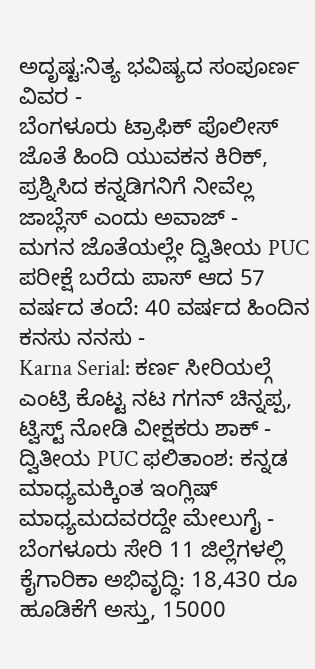ಅದೃಷ್ಟ:ನಿತ್ಯ ಭವಿಷ್ಯದ ಸಂಪೂರ್ಣ ವಿವರ -
ಬೆಂಗಳೂರು ಟ್ರಾಫಿಕ್ ಪೊಲೀಸ್ ಜೊತೆ ಹಿಂದಿ ಯುವಕನ ಕಿರಿಕ್, ಪ್ರಶ್ನಿಸಿದ ಕನ್ನಡಿಗನಿಗೆ ನೀವೆಲ್ಲ ಜಾಬ್ಲೆಸ್ ಎಂದು ಅವಾಜ್ -
ಮಗನ ಜೊತೆಯಲ್ಲೇ ದ್ವಿತೀಯ PUC ಪರೀಕ್ಷೆ ಬರೆದು ಪಾಸ್ ಆದ 57 ವರ್ಷದ ತಂದೆ: 40 ವರ್ಷದ ಹಿಂದಿನ ಕನಸು ನನಸು -
Karna Serial: ಕರ್ಣ ಸೀರಿಯಲ್ಗೆ ಎಂಟ್ರಿ ಕೊಟ್ಟ ನಟ ಗಗನ್ ಚಿನ್ನಪ್ಪ, ಟ್ವಿಸ್ಟ್ ನೋಡಿ ವೀಕ್ಷಕರು ಶಾಕ್ -
ದ್ವಿತೀಯ PUC ಫಲಿತಾಂಶ: ಕನ್ನಡ ಮಾಧ್ಯಮಕ್ಕಿಂತ ಇಂಗ್ಲಿಷ್ ಮಾಧ್ಯಮದವರದ್ದೇ ಮೇಲುಗೈ -
ಬೆಂಗಳೂರು ಸೇರಿ 11 ಜಿಲ್ಲೆಗಳಲ್ಲಿ ಕೈಗಾರಿಕಾ ಅಭಿವೃದ್ಧಿ: 18,430 ರೂ ಹೂಡಿಕೆಗೆ ಅಸ್ತು, 15000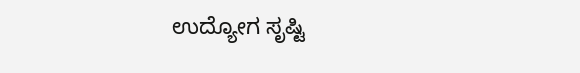ಉದ್ಯೋಗ ಸೃಷ್ಟಿ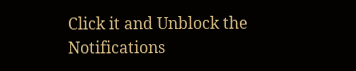Click it and Unblock the Notifications